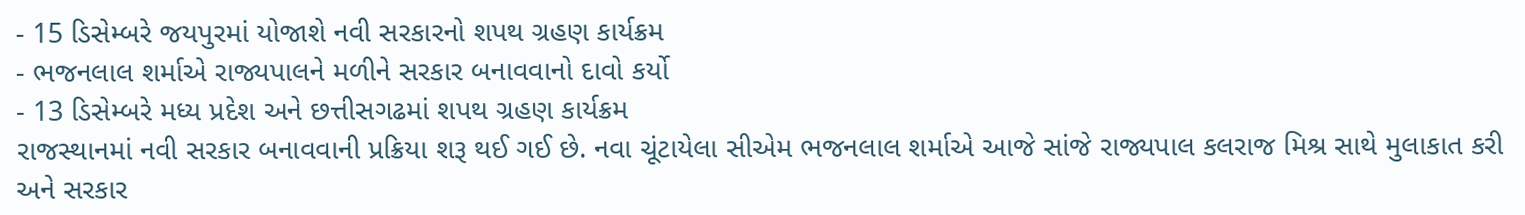- 15 ડિસેમ્બરે જયપુરમાં યોજાશે નવી સરકારનો શપથ ગ્રહણ કાર્યક્રમ
- ભજનલાલ શર્માએ રાજ્યપાલને મળીને સરકાર બનાવવાનો દાવો કર્યો
- 13 ડિસેમ્બરે મધ્ય પ્રદેશ અને છત્તીસગઢમાં શપથ ગ્રહણ કાર્યક્રમ
રાજસ્થાનમાં નવી સરકાર બનાવવાની પ્રક્રિયા શરૂ થઈ ગઈ છે. નવા ચૂંટાયેલા સીએમ ભજનલાલ શર્માએ આજે સાંજે રાજ્યપાલ કલરાજ મિશ્ર સાથે મુલાકાત કરી અને સરકાર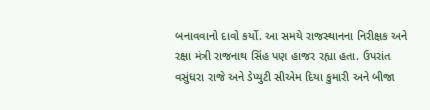બનાવવાનો દાવો કર્યો. આ સમયે રાજસ્થાનના નિરીક્ષક અને રક્ષા મંત્રી રાજનાથ સિંહ પણ હાજર રહ્યા હતા. ઉપરાંત વસુંધરા રાજે અને ડેપ્યુટી સીએમ દિયા કુમારી અને બીજા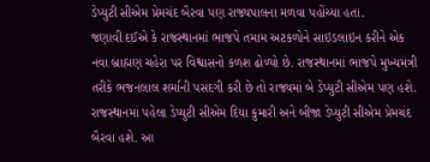ડેપ્યુટી સીએમ પ્રેમચંદ બૈરવા પણ રાજ્યપાલના મળવા પહોંચ્યા હતા.
જણાવી દઈએ કે રાજસ્થાનમાં ભાજપે તમામ અટકળોને સાઇડલાઇન કરીને એક નવા બ્રાહ્મણ ચહેરા પર વિશ્વાસનો કળશ ઢોળ્યો છે. રાજસ્થાનમાં ભાજપે મુખ્યમંત્રી તરીકે ભજનલાલ શર્માની પસંદગી કરી છે તો રાજ્યમાં બે ડેપ્યુટી સીએમ પણ હશે. રાજસ્થાનમાં પહેલા ડેપ્યુટી સીએમ દિયા કુમારી અને બીજા ડેપ્યુટી સીએમ પ્રેમચંદ બૈરવા હશે. આ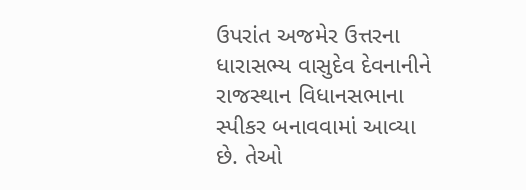ઉપરાંત અજમેર ઉત્તરના ધારાસભ્ય વાસુદેવ દેવનાનીને રાજસ્થાન વિધાનસભાના સ્પીકર બનાવવામાં આવ્યા છે. તેઓ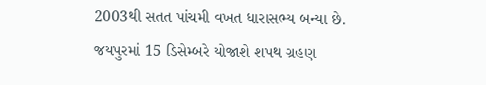2003થી સતત પાંચમી વખત ધારાસભ્ય બન્યા છે.
જયપુરમાં 15 ડિસેમ્બરે યોજાશે શપથ ગ્રહણ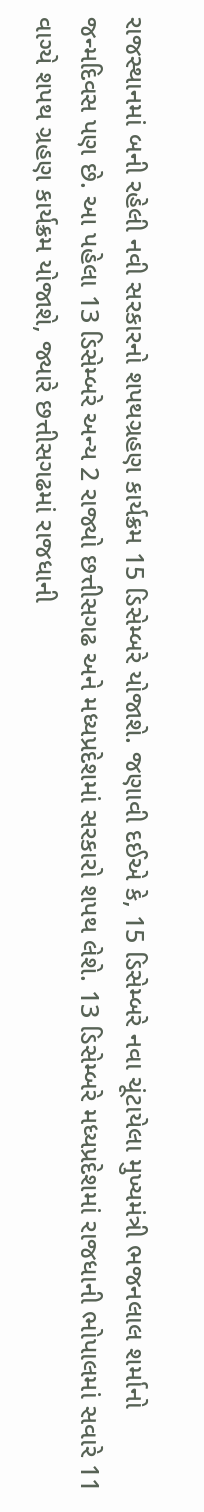રાજસ્થાનમાં બની રહેલી નવી સરકારનો શપથગ્રહણ કાર્યક્રમ 15 ડિસેમ્બરે યોજાશે. જણાવી દઈએ કે, 15 ડિસેમ્બરે નવા ચૂંટાયેલા મુખ્યમંત્રી ભજનલાલ શર્માનો જન્મદિવસ પણ છે. આ પહેલા 13 ડિસેમ્બરે અન્ય 2 રાજ્યો છત્તીસગઢ અને મધ્યપ્રદેશમાં સરકારો શપથ લેશે. 13 ડિસેમ્બરે મધ્યપ્રદેશમાં રાજધાની ભોપાલમાં સવારે 11 વાગ્યે શપથ ગ્રહણ કાર્યક્રમ યોજાશે, જ્યારે છત્તીસગઢમાં રાજધાની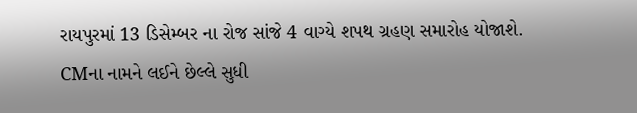રાયપુરમાં 13 ડિસેમ્બર ના રોજ સાંજે 4 વાગ્યે શપથ ગ્રહણ સમારોહ યોજાશે.
CMના નામને લઈને છેલ્લે સુધી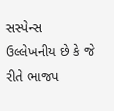સસ્પેન્સ
ઉલ્લેખનીય છે કે જે રીતે ભાજપ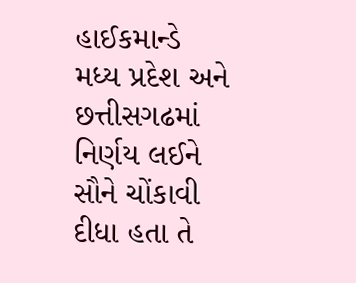હાઈકમાન્ડે મધ્ય પ્રદેશ અને છત્તીસગઢમાં નિર્ણય લઈને સૌને ચોંકાવી દીધા હતા તે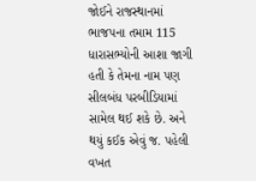જોઈને રાજસ્થાનમાં ભાજપના તમામ 115 ધારાસભ્યોની આશા જાગી હતી કે તેમના નામ પણ સીલબંધ પરબીડિયામાં સામેલ થઈ શકે છે. અને થયું કઈક એવું જ. પહેલી વખત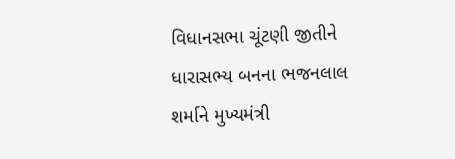વિધાનસભા ચૂંટણી જીતીને ધારાસભ્ય બનના ભજનલાલ શર્માને મુખ્યમંત્રી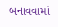બનાવવામાં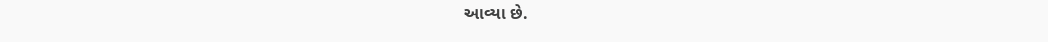આવ્યા છે.